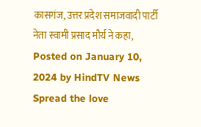कासगंज, उत्तर प्रदेश समाजवादी पार्टी नेता स्वामी प्रसाद मौर्य ने कहा, Posted on January 10, 2024 by HindTV News Spread the love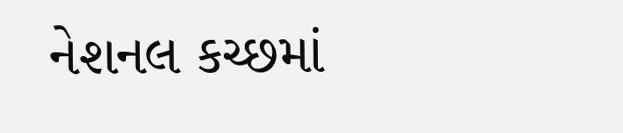નેશનલ કચ્છમાં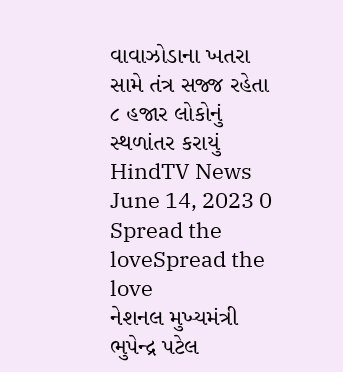વાવાઝોડાના ખતરા સામે તંત્ર સજ્જ રહેતા ૮ હજાર લોકોનું સ્થળાંતર કરાયું HindTV News June 14, 2023 0 Spread the loveSpread the love
નેશનલ મુખ્યમંત્રી ભુપેન્દ્ર પટેલ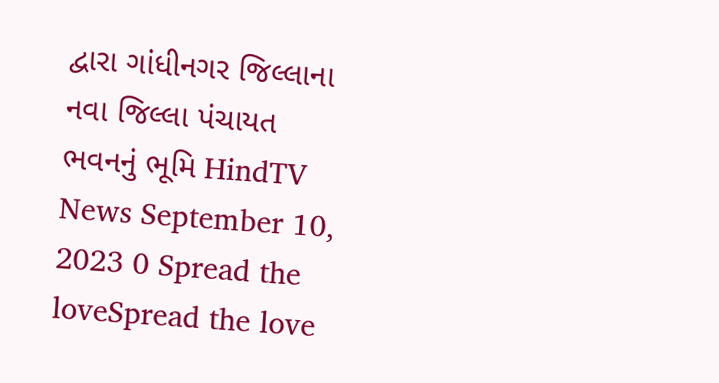દ્વારા ગાંધીનગર જિલ્લાના નવા જિલ્લા પંચાયત ભવનનું ભૂમિ HindTV News September 10, 2023 0 Spread the loveSpread the love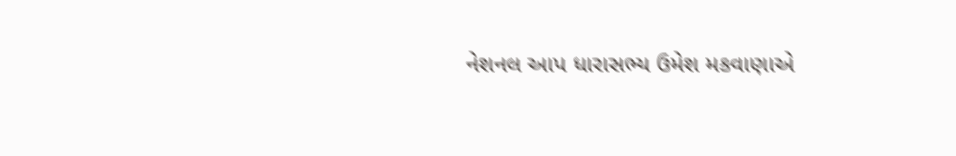નેશનલ આપ ધારાસભ્ય ઉમેશ મકવાણાએ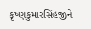કૃષ્ણકુમારસિંહજીને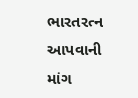ભારતરત્ન આપવાની માંગ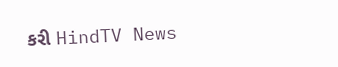કરી HindTV News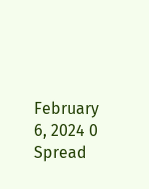February 6, 2024 0 Spread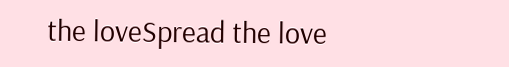the loveSpread the love